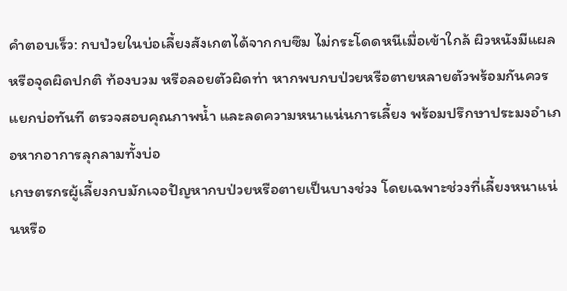คำตอบเร็ว: กบป่วยในบ่อเลี้ยงสังเกตได้จากกบซึม ไม่กระโดดหนีเมื่อเข้าใกล้ ผิวหนังมีแผลหรือจุดผิดปกติ ท้องบวม หรือลอยตัวผิดท่า หากพบกบป่วยหรือตายหลายตัวพร้อมกันควรแยกบ่อทันที ตรวจสอบคุณภาพน้ำ และลดความหนาแน่นการเลี้ยง พร้อมปรึกษาประมงอำเภอหากอาการลุกลามทั้งบ่อ
เกษตรกรผู้เลี้ยงกบมักเจอปัญหากบป่วยหรือตายเป็นบางช่วง โดยเฉพาะช่วงที่เลี้ยงหนาแน่นหรือ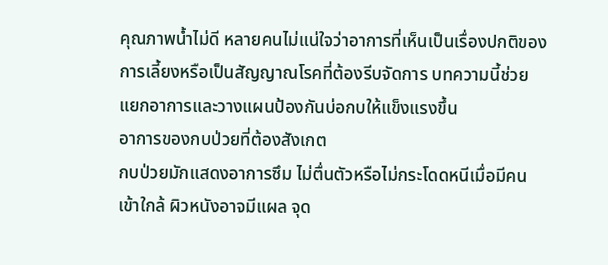คุณภาพน้ำไม่ดี หลายคนไม่แน่ใจว่าอาการที่เห็นเป็นเรื่องปกติของการเลี้ยงหรือเป็นสัญญาณโรคที่ต้องรีบจัดการ บทความนี้ช่วยแยกอาการและวางแผนป้องกันบ่อกบให้แข็งแรงขึ้น
อาการของกบป่วยที่ต้องสังเกต
กบป่วยมักแสดงอาการซึม ไม่ตื่นตัวหรือไม่กระโดดหนีเมื่อมีคนเข้าใกล้ ผิวหนังอาจมีแผล จุด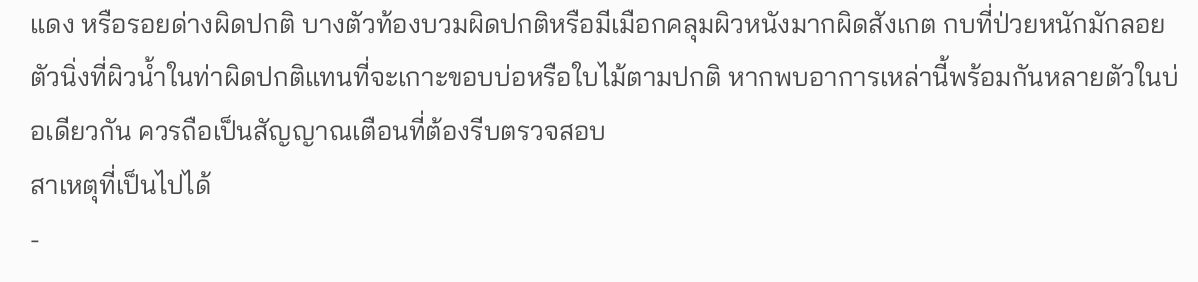แดง หรือรอยด่างผิดปกติ บางตัวท้องบวมผิดปกติหรือมีเมือกคลุมผิวหนังมากผิดสังเกต กบที่ป่วยหนักมักลอยตัวนิ่งที่ผิวน้ำในท่าผิดปกติแทนที่จะเกาะขอบบ่อหรือใบไม้ตามปกติ หากพบอาการเหล่านี้พร้อมกันหลายตัวในบ่อเดียวกัน ควรถือเป็นสัญญาณเตือนที่ต้องรีบตรวจสอบ
สาเหตุที่เป็นไปได้
-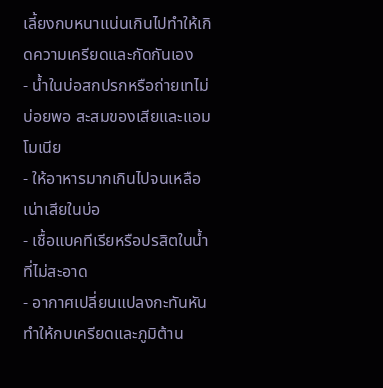เลี้ยงกบหนาแน่นเกินไปทำให้เกิดความเครียดและกัดกันเอง
- น้ำในบ่อสกปรกหรือถ่ายเทไม่บ่อยพอ สะสมของเสียและแอมโมเนีย
- ให้อาหารมากเกินไปจนเหลือเน่าเสียในบ่อ
- เชื้อแบคทีเรียหรือปรสิตในน้ำที่ไม่สะอาด
- อากาศเปลี่ยนแปลงกะทันหันทำให้กบเครียดและภูมิต้าน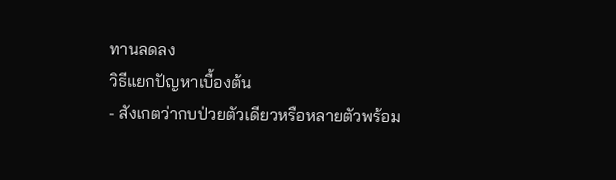ทานลดลง
วิธีแยกปัญหาเบื้องต้น
- สังเกตว่ากบป่วยตัวเดียวหรือหลายตัวพร้อม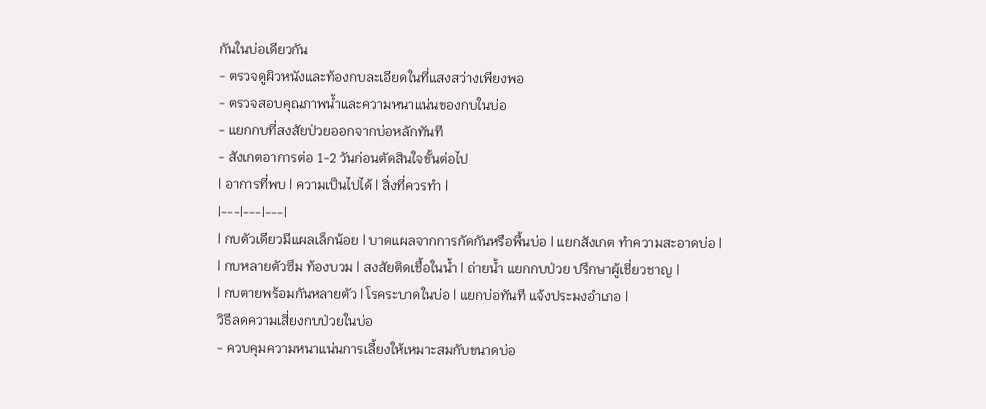กันในบ่อเดียวกัน
- ตรวจดูผิวหนังและท้องกบละเอียดในที่แสงสว่างเพียงพอ
- ตรวจสอบคุณภาพน้ำและความหนาแน่นของกบในบ่อ
- แยกกบที่สงสัยป่วยออกจากบ่อหลักทันที
- สังเกตอาการต่อ 1-2 วันก่อนตัดสินใจขั้นต่อไป
| อาการที่พบ | ความเป็นไปได้ | สิ่งที่ควรทำ |
|---|---|---|
| กบตัวเดียวมีแผลเล็กน้อย | บาดแผลจากการกัดกันหรือพื้นบ่อ | แยกสังเกต ทำความสะอาดบ่อ |
| กบหลายตัวซึม ท้องบวม | สงสัยติดเชื้อในน้ำ | ถ่ายน้ำ แยกกบป่วย ปรึกษาผู้เชี่ยวชาญ |
| กบตายพร้อมกันหลายตัว | โรคระบาดในบ่อ | แยกบ่อทันที แจ้งประมงอำเภอ |
วิธีลดความเสี่ยงกบป่วยในบ่อ
- ควบคุมความหนาแน่นการเลี้ยงให้เหมาะสมกับขนาดบ่อ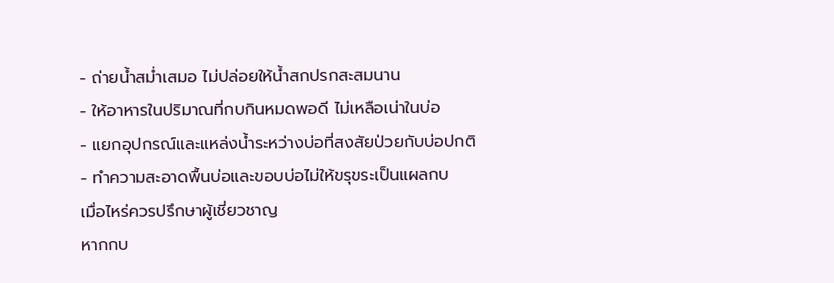- ถ่ายน้ำสม่ำเสมอ ไม่ปล่อยให้น้ำสกปรกสะสมนาน
- ให้อาหารในปริมาณที่กบกินหมดพอดี ไม่เหลือเน่าในบ่อ
- แยกอุปกรณ์และแหล่งน้ำระหว่างบ่อที่สงสัยป่วยกับบ่อปกติ
- ทำความสะอาดพื้นบ่อและขอบบ่อไม่ให้ขรุขระเป็นแผลกบ
เมื่อไหร่ควรปรึกษาผู้เชี่ยวชาญ
หากกบ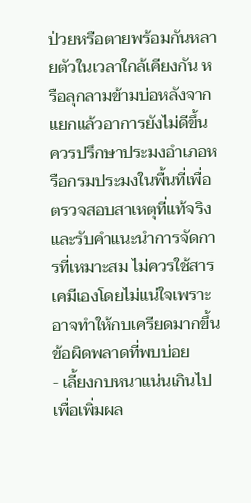ป่วยหรือตายพร้อมกันหลายตัวในเวลาใกล้เคียงกัน หรือลุกลามข้ามบ่อหลังจากแยกแล้วอาการยังไม่ดีขึ้น ควรปรึกษาประมงอำเภอหรือกรมประมงในพื้นที่เพื่อตรวจสอบสาเหตุที่แท้จริงและรับคำแนะนำการจัดการที่เหมาะสม ไม่ควรใช้สารเคมีเองโดยไม่แน่ใจเพราะอาจทำให้กบเครียดมากขึ้น
ข้อผิดพลาดที่พบบ่อย
- เลี้ยงกบหนาแน่นเกินไปเพื่อเพิ่มผล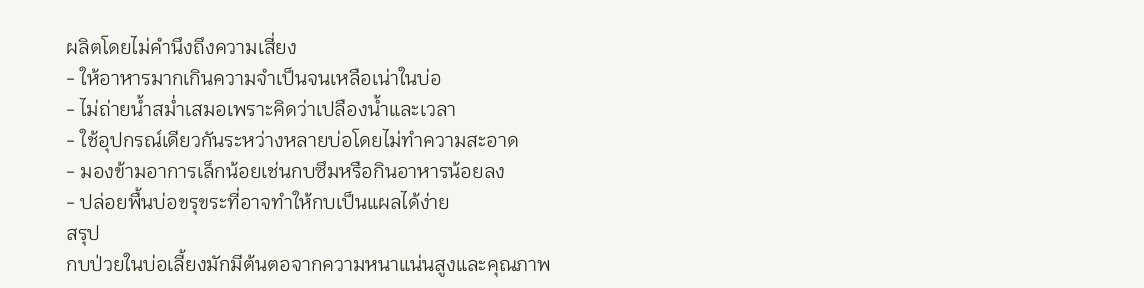ผลิตโดยไม่คำนึงถึงความเสี่ยง
- ให้อาหารมากเกินความจำเป็นจนเหลือเน่าในบ่อ
- ไม่ถ่ายน้ำสม่ำเสมอเพราะคิดว่าเปลืองน้ำและเวลา
- ใช้อุปกรณ์เดียวกันระหว่างหลายบ่อโดยไม่ทำความสะอาด
- มองข้ามอาการเล็กน้อยเช่นกบซึมหรือกินอาหารน้อยลง
- ปล่อยพื้นบ่อขรุขระที่อาจทำให้กบเป็นแผลได้ง่าย
สรุป
กบป่วยในบ่อเลี้ยงมักมีต้นตอจากความหนาแน่นสูงและคุณภาพ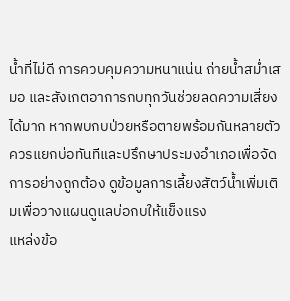น้ำที่ไม่ดี การควบคุมความหนาแน่น ถ่ายน้ำสม่ำเสมอ และสังเกตอาการกบทุกวันช่วยลดความเสี่ยงได้มาก หากพบกบป่วยหรือตายพร้อมกันหลายตัวควรแยกบ่อทันทีและปรึกษาประมงอำเภอเพื่อจัดการอย่างถูกต้อง ดูข้อมูลการเลี้ยงสัตว์น้ำเพิ่มเติมเพื่อวางแผนดูแลบ่อกบให้แข็งแรง
แหล่งข้อ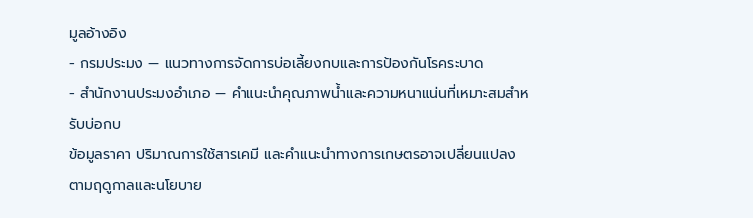มูลอ้างอิง
- กรมประมง — แนวทางการจัดการบ่อเลี้ยงกบและการป้องกันโรคระบาด
- สำนักงานประมงอำเภอ — คำแนะนำคุณภาพน้ำและความหนาแน่นที่เหมาะสมสำหรับบ่อกบ
ข้อมูลราคา ปริมาณการใช้สารเคมี และคำแนะนำทางการเกษตรอาจเปลี่ยนแปลงตามฤดูกาลและนโยบาย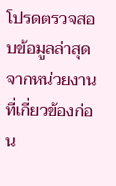โปรดตรวจสอบข้อมูลล่าสุดจากหน่วยงานที่เกี่ยวข้องก่อน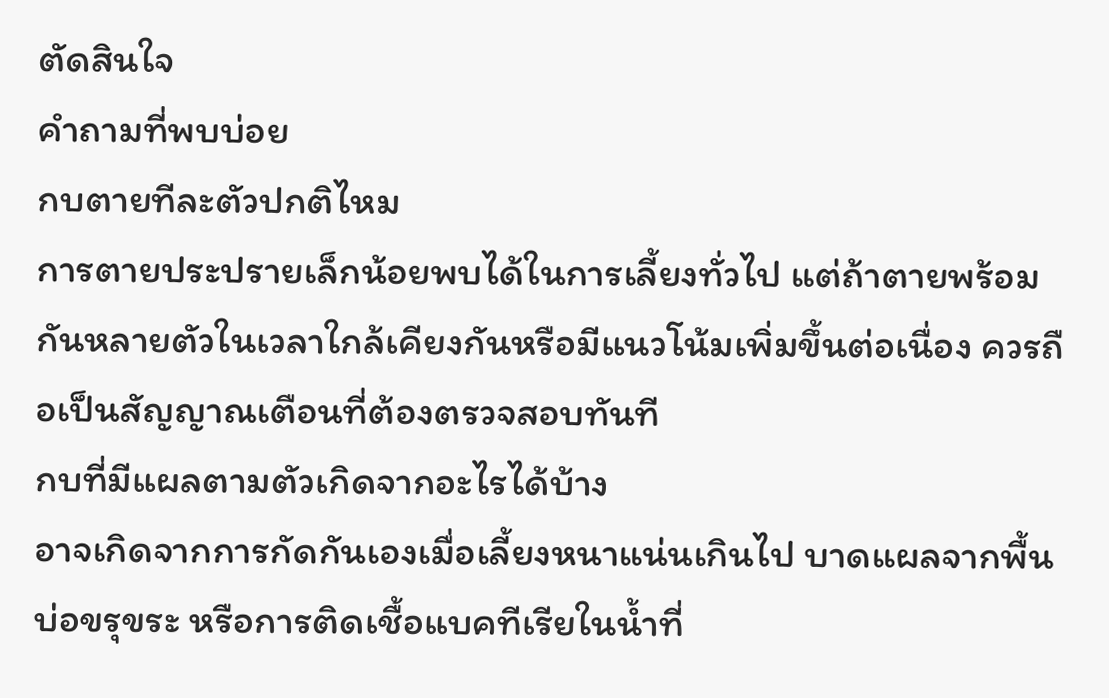ตัดสินใจ
คำถามที่พบบ่อย
กบตายทีละตัวปกติไหม
การตายประปรายเล็กน้อยพบได้ในการเลี้ยงทั่วไป แต่ถ้าตายพร้อมกันหลายตัวในเวลาใกล้เคียงกันหรือมีแนวโน้มเพิ่มขึ้นต่อเนื่อง ควรถือเป็นสัญญาณเตือนที่ต้องตรวจสอบทันที
กบที่มีแผลตามตัวเกิดจากอะไรได้บ้าง
อาจเกิดจากการกัดกันเองเมื่อเลี้ยงหนาแน่นเกินไป บาดแผลจากพื้นบ่อขรุขระ หรือการติดเชื้อแบคทีเรียในน้ำที่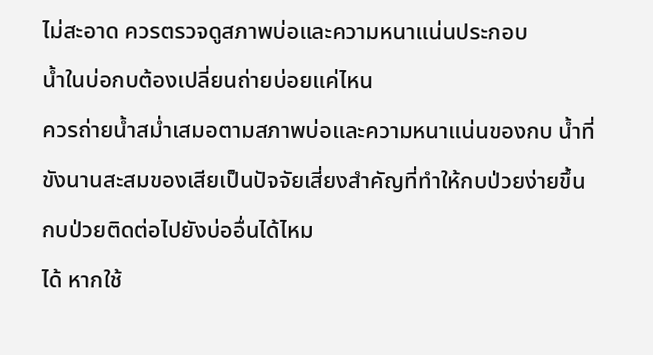ไม่สะอาด ควรตรวจดูสภาพบ่อและความหนาแน่นประกอบ
น้ำในบ่อกบต้องเปลี่ยนถ่ายบ่อยแค่ไหน
ควรถ่ายน้ำสม่ำเสมอตามสภาพบ่อและความหนาแน่นของกบ น้ำที่ขังนานสะสมของเสียเป็นปัจจัยเสี่ยงสำคัญที่ทำให้กบป่วยง่ายขึ้น
กบป่วยติดต่อไปยังบ่ออื่นได้ไหม
ได้ หากใช้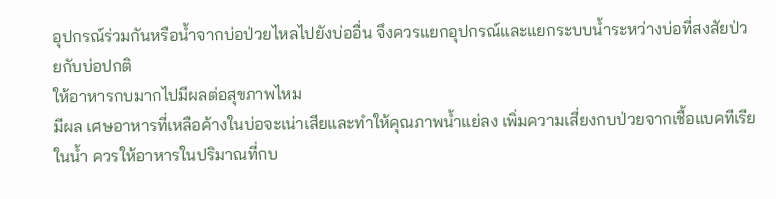อุปกรณ์ร่วมกันหรือน้ำจากบ่อป่วยไหลไปยังบ่ออื่น จึงควรแยกอุปกรณ์และแยกระบบน้ำระหว่างบ่อที่สงสัยป่วยกับบ่อปกติ
ให้อาหารกบมากไปมีผลต่อสุขภาพไหม
มีผล เศษอาหารที่เหลือค้างในบ่อจะเน่าเสียและทำให้คุณภาพน้ำแย่ลง เพิ่มความเสี่ยงกบป่วยจากเชื้อแบคทีเรียในน้ำ ควรให้อาหารในปริมาณที่กบ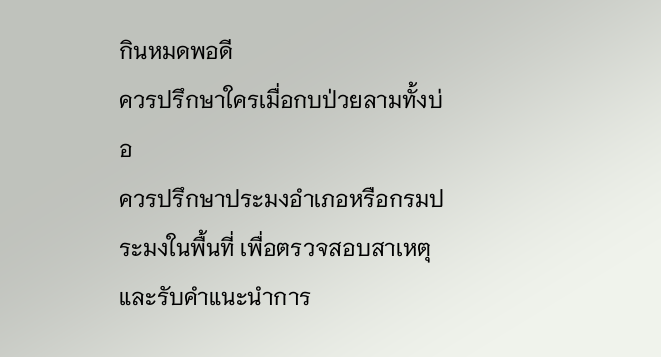กินหมดพอดี
ควรปรึกษาใครเมื่อกบป่วยลามทั้งบ่อ
ควรปรึกษาประมงอำเภอหรือกรมประมงในพื้นที่ เพื่อตรวจสอบสาเหตุและรับคำแนะนำการ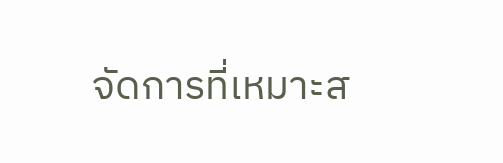จัดการที่เหมาะส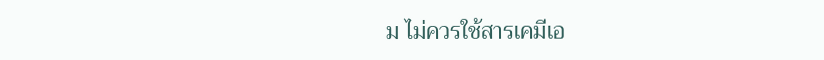ม ไม่ควรใช้สารเคมีเอ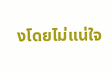งโดยไม่แน่ใจ